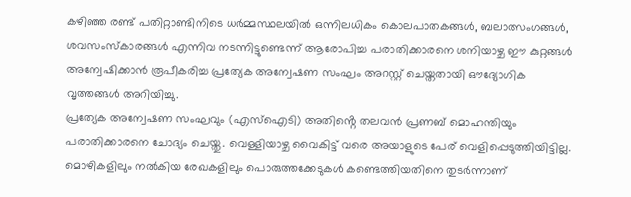കഴിഞ്ഞ രണ്ട് പതിറ്റാണ്ടിനിടെ ധർമ്മസ്ഥലയിൽ ഒന്നിലധികം കൊലപാതകങ്ങൾ, ബലാത്സംഗങ്ങൾ, ശവസംസ്കാരങ്ങൾ എന്നിവ നടന്നിട്ടുണ്ടെന്ന് ആരോപിച്ച പരാതിക്കാരനെ ശനിയാഴ്ച ഈ കുറ്റങ്ങൾ അന്വേഷിക്കാൻ രൂപീകരിച്ച പ്രത്യേക അന്വേഷണ സംഘം അറസ്റ്റ് ചെയ്തതായി ഔദ്യോഗിക വൃത്തങ്ങൾ അറിയിച്ചു.
പ്രത്യേക അന്വേഷണ സംഘവും (എസ്ഐടി) അതിൻ്റെ തലവൻ പ്രണബ് മൊഹന്തിയും പരാതിക്കാരനെ ചോദ്യം ചെയ്തു. വെള്ളിയാഴ്ച വൈകിട്ട് വരെ അയാളുടെ പേര് വെളിപ്പെടുത്തിയിട്ടില്ല.
മൊഴികളിലും നൽകിയ രേഖകളിലും പൊരുത്തക്കേടുകൾ കണ്ടെത്തിയതിനെ തുടർന്നാണ്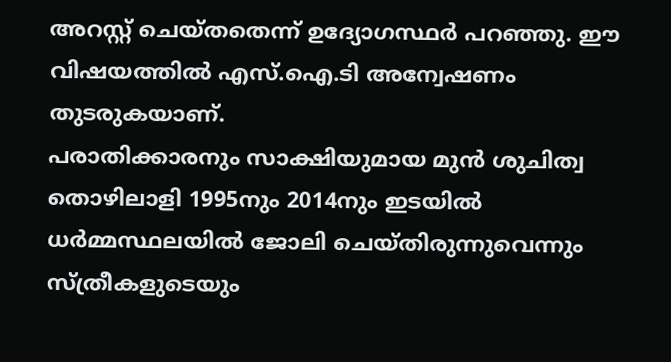അറസ്റ്റ് ചെയ്തതെന്ന് ഉദ്യോഗസ്ഥർ പറഞ്ഞു. ഈ വിഷയത്തിൽ എസ്.ഐ.ടി അന്വേഷണം തുടരുകയാണ്.
പരാതിക്കാരനും സാക്ഷിയുമായ മുൻ ശുചിത്വ തൊഴിലാളി 1995നും 2014നും ഇടയിൽ ധർമ്മസ്ഥലയിൽ ജോലി ചെയ്തിരുന്നുവെന്നും സ്ത്രീകളുടെയും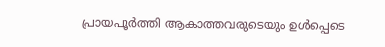പ്രായപൂർത്തി ആകാത്തവരുടെയും ഉൾപ്പെടെ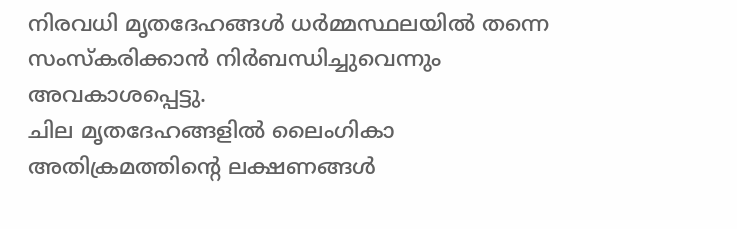നിരവധി മൃതദേഹങ്ങൾ ധർമ്മസ്ഥലയിൽ തന്നെ സംസ്കരിക്കാൻ നിർബന്ധിച്ചുവെന്നും അവകാശപ്പെട്ടു.
ചില മൃതദേഹങ്ങളിൽ ലൈംഗികാ അതിക്രമത്തിൻ്റെ ലക്ഷണങ്ങൾ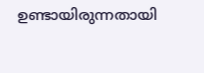ഉണ്ടായിരുന്നതായി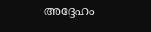അദ്ദേഹം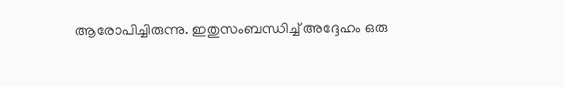ആരോപിച്ചിരുന്നു. ഇതുസംബന്ധിച്ച് അദ്ദേഹം ഒരു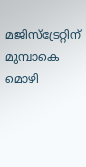മജിസ്ട്രേറ്റിന് മുമ്പാകെ മൊഴി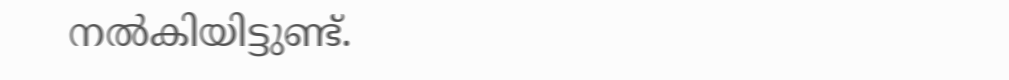നൽകിയിട്ടുണ്ട്.